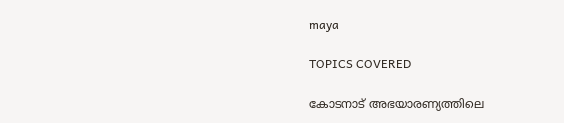maya

TOPICS COVERED

കോടനാട് അഭയാരണ്യത്തിലെ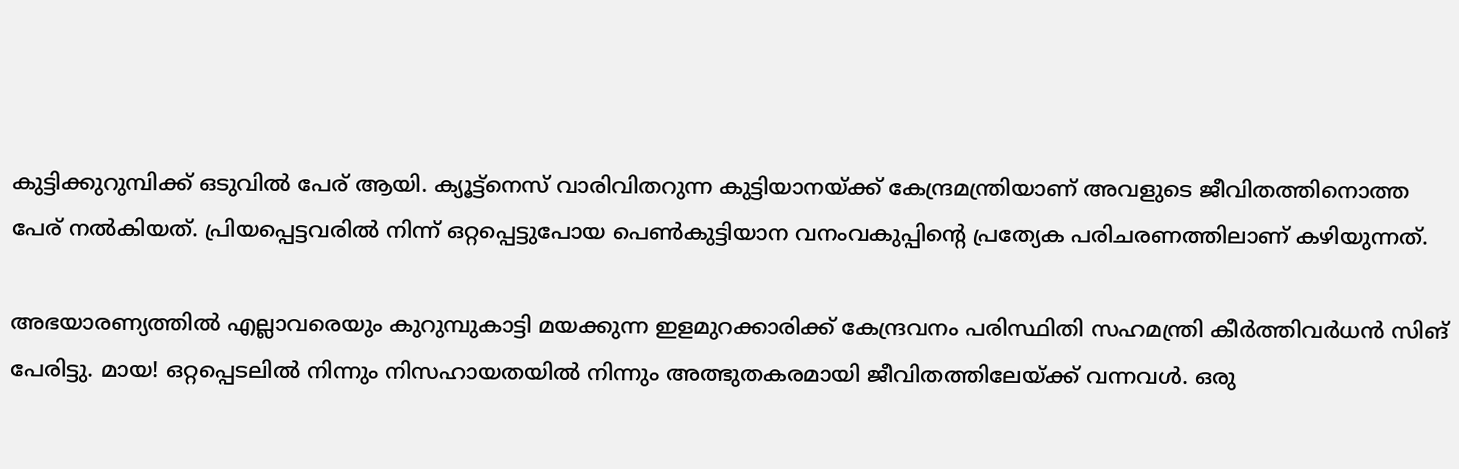കുട്ടിക്കുറുമ്പിക്ക് ഒടുവില്‍ പേര് ആയി. ക്യൂട്ട്നെസ് വാരിവിതറുന്ന കുട്ടിയാനയ്ക്ക് കേന്ദ്രമന്ത്രിയാണ് അവളുടെ ജീവിതത്തിനൊത്ത പേര് നല്‍കിയത്. പ്രിയപ്പെട്ടവരില്‍ നിന്ന് ഒറ്റപ്പെട്ടുപോയ പെണ്‍കുട്ടിയാന വനംവകുപ്പിന്‍റെ പ്രത്യേക പരിചരണത്തിലാണ് കഴിയുന്നത്.

അഭയാരണ്യത്തില്‍ എല്ലാവരെയും കുറുമ്പുകാട്ടി മയക്കുന്ന ഇളമുറക്കാരിക്ക് കേന്ദ്രവനം പരിസ്ഥിതി സഹമന്ത്രി കീര്‍ത്തിവര്‍ധന്‍ സിങ് പേരിട്ടു. മായ! ഒറ്റപ്പെടലില്‍ നിന്നും നിസഹായതയില്‍ നിന്നും അത്ഭുതകരമായി ജീവിതത്തിലേയ്ക്ക് വന്നവള്‍. ഒരു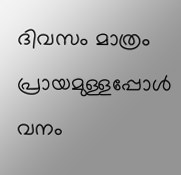ദിവസം മാത്രം പ്രായമുള്ളപ്പോള്‍ വനം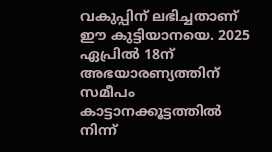വകുപ്പിന് ലഭിച്ചതാണ് ഈ കുട്ടിയാനയെ. 2025 ഏപ്രില്‍ 18ന് അഭയാരണ്യത്തിന് സമീപം കാട്ടാനക്കൂട്ടത്തില്‍ നിന്ന്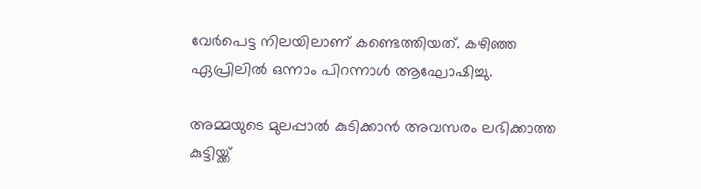വേര്‍പെട്ട നിലയിലാണ് കണ്ടെത്തിയത്. കഴിഞ്ഞ ഏപ്രിലില്‍ ഒന്നാം പിറന്നാള്‍ ആഘോഷിച്ചു.

അമ്മയുടെ മുലപ്പാല്‍ കുടിക്കാന്‍ അവസരം ലഭിക്കാത്ത കുട്ടിയ്ക്ക്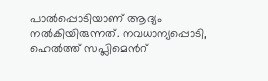പാല്‍പ്പൊടിയാണ് ആദ്യം നല്‍കിയിരുന്നത്. നവധാന്യപ്പൊടി, ഹെല്‍ത്ത് സപ്ലിമെന്‍റ്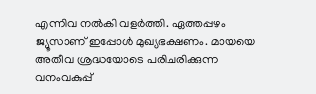എന്നിവ നല്‍കി വളര്‍ത്തി. ഏത്തപ്പഴം ജ്യൂസാണ് ഇപ്പോള്‍ മുഖ്യഭക്ഷണം. മായയെ അതീവ ശ്രദ്ധയോടെ പരിചരിക്കുന്ന വനംവകുപ്പ്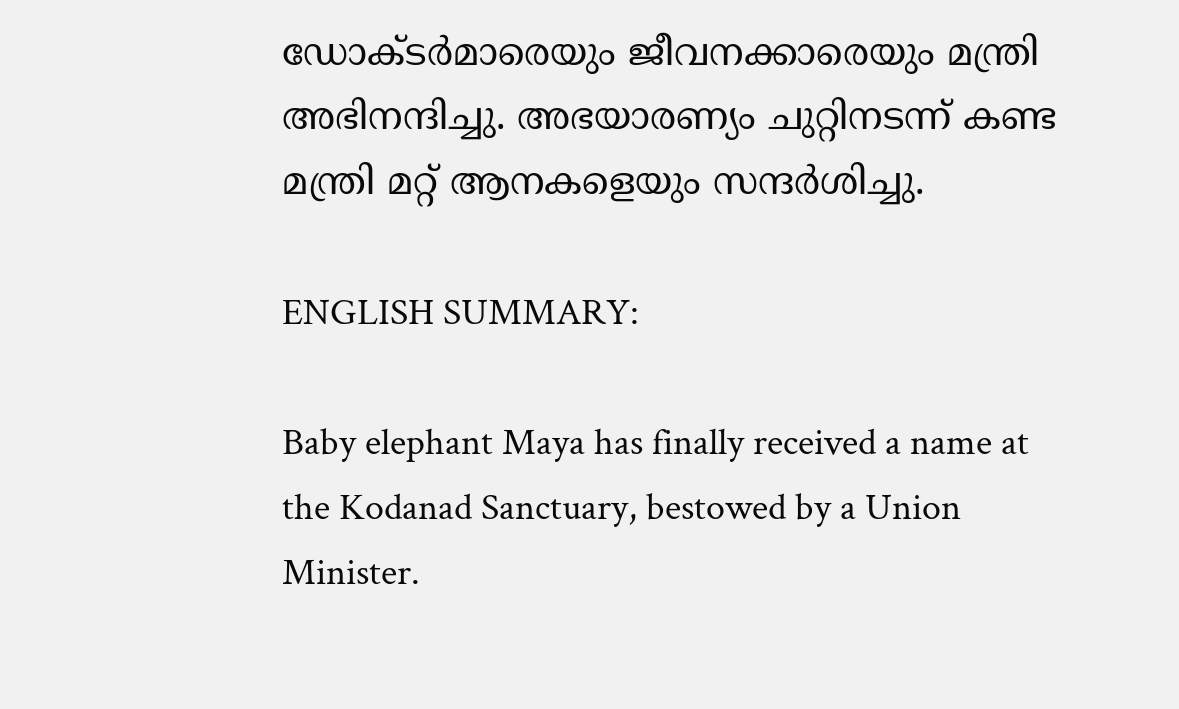ഡോക്ടര്‍മാരെയും ജീവനക്കാരെയും മന്ത്രി അഭിനന്ദിച്ചു. അഭയാരണ്യം ചുറ്റിനടന്ന് കണ്ട മന്ത്രി മറ്റ് ആനകളെയും സന്ദര്‍ശിച്ചു.

ENGLISH SUMMARY:

Baby elephant Maya has finally received a name at the Kodanad Sanctuary, bestowed by a Union Minister.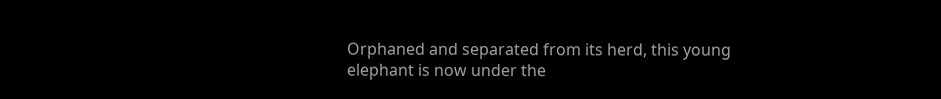Orphaned and separated from its herd, this young elephant is now under the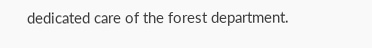dedicated care of the forest department.